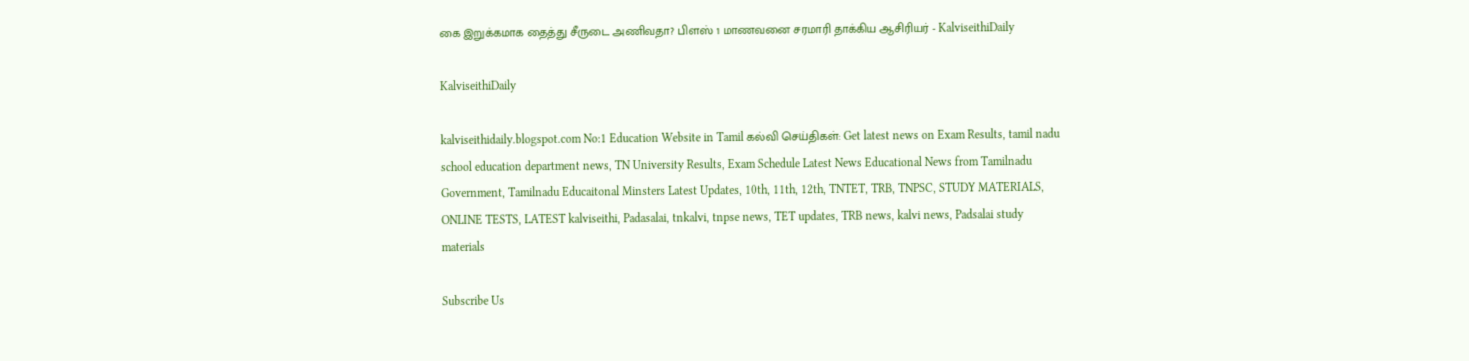கை இறுக்கமாக தைத்து சீருடை அணிவதா? பிளஸ் 1 மாணவனை சரமாரி தாக்கிய ஆசிரியர் - KalviseithiDaily

KalviseithiDaily

kalviseithidaily.blogspot.com No:1 Education Website in Tamil கல்வி செய்திகள்: Get latest news on Exam Results, tamil nadu school education department news, TN University Results, Exam Schedule Latest News Educational News from Tamilnadu Government, Tamilnadu Educaitonal Minsters Latest Updates, 10th, 11th, 12th, TNTET, TRB, TNPSC, STUDY MATERIALS, ONLINE TESTS, LATEST kalviseithi, Padasalai, tnkalvi, tnpse news, TET updates, TRB news, kalvi news, Padsalai study materials

Subscribe Us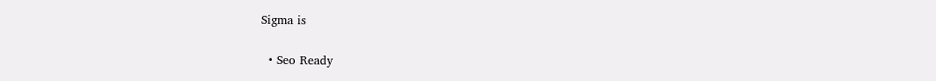Sigma is

  • Seo Ready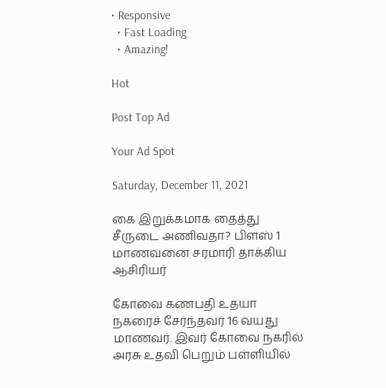• Responsive
  • Fast Loading
  • Amazing!

Hot

Post Top Ad

Your Ad Spot

Saturday, December 11, 2021

கை இறுக்கமாக தைத்து சீருடை அணிவதா? பிளஸ் 1 மாணவனை சரமாரி தாக்கிய ஆசிரியர்

கோவை கணபதி உதயா நகரைச் சேர்ந்தவர் 16 வயது மாணவர். இவர் கோவை நகரில் அரசு உதவி பெறும் பள்ளியில்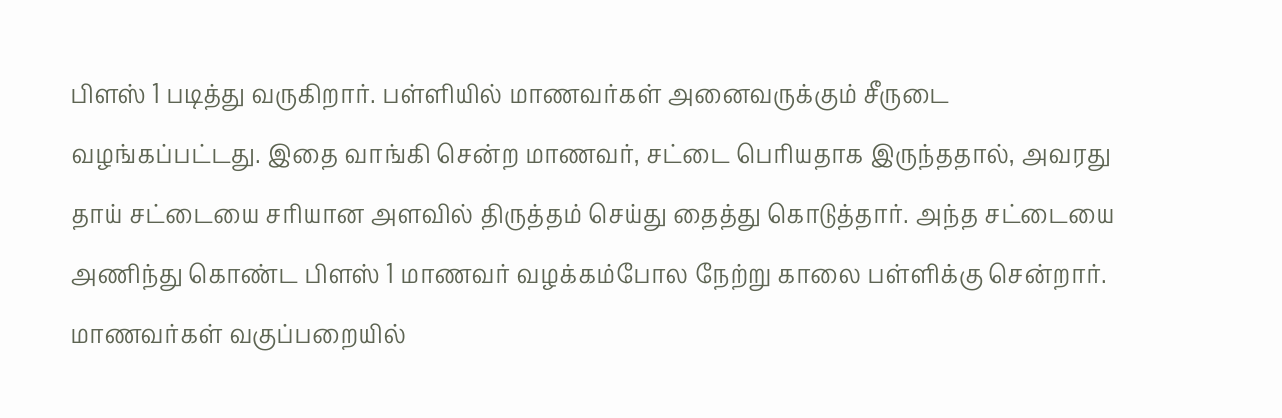பிளஸ் 1 படித்து வருகிறார். பள்ளியில் மாணவர்கள் அனைவருக்கும் சீருடை வழங்கப்பட்டது. இதை வாங்கி சென்ற மாணவர், சட்டை பெரியதாக இருந்ததால், அவரது தாய் சட்டையை சரியான அளவில் திருத்தம் செய்து தைத்து கொடுத்தார். அந்த சட்டையை அணிந்து கொண்ட பிளஸ் 1 மாணவர் வழக்கம்போல நேற்று காலை பள்ளிக்கு சென்றார். மாணவர்கள் வகுப்பறையில்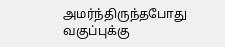அமர்ந்திருந்தபோது வகுப்புக்கு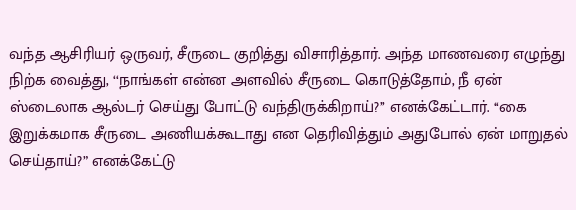வந்த ஆசிரியர் ஒருவர், சீருடை குறித்து விசாரித்தார். அந்த மாணவரை எழுந்து நிற்க வைத்து, ‘‘நாங்கள் என்ன அளவில் சீருடை கொடுத்தோம், நீ ஏன் ஸ்டைலாக ஆல்டர் செய்து போட்டு வந்திருக்கிறாய்?’’ எனக்கேட்டார். ‘‘கை இறுக்கமாக சீருடை அணியக்கூடாது என தெரிவித்தும் அதுபோல் ஏன் மாறுதல் செய்தாய்?” எனக்கேட்டு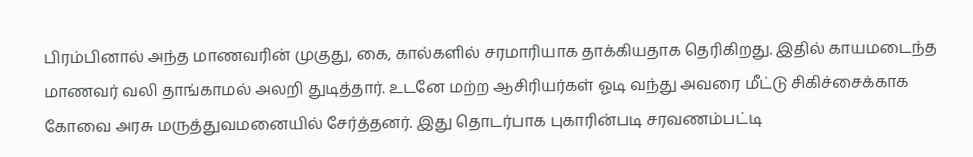பிரம்பினால் அந்த மாணவரின் முகுது, கை, கால்களில் சரமாரியாக தாக்கியதாக தெரிகிறது. இதில் காயமடைந்த மாணவர் வலி தாங்காமல் அலறி துடித்தார். உடனே மற்ற ஆசிரியர்கள் ஓடி வந்து அவரை மீட்டு சிகிச்சைக்காக கோவை அரசு மருத்துவமனையில் சேர்த்தனர். இது தொடர்பாக புகாரின்படி சரவணம்பட்டி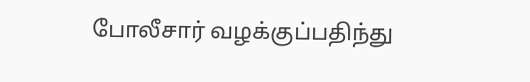போலீசார் வழக்குப்பதிந்து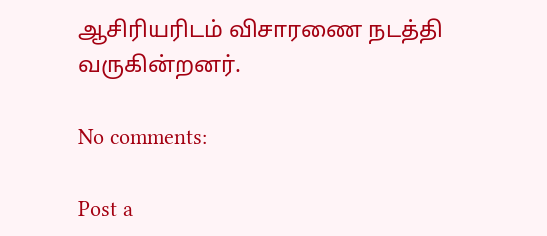ஆசிரியரிடம் விசாரணை நடத்தி வருகின்றனர்.

No comments:

Post a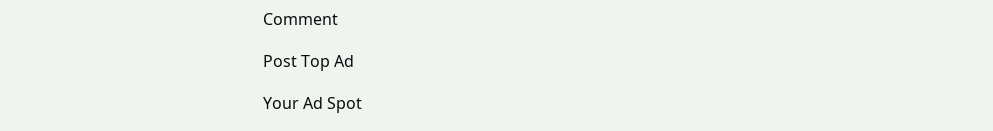Comment

Post Top Ad

Your Ad Spot